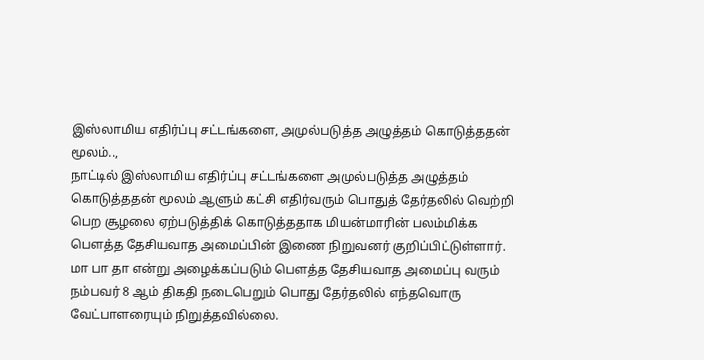இஸ்லாமிய எதிர்ப்பு சட்டங்களை, அமுல்படுத்த அழுத்தம் கொடுத்ததன் மூலம்..,
நாட்டில் இஸ்லாமிய எதிர்ப்பு சட்டங்களை அமுல்படுத்த அழுத்தம் கொடுத்ததன் மூலம் ஆளும் கட்சி எதிர்வரும் பொதுத் தேர்தலில் வெற்றி பெற சூழலை ஏற்படுத்திக் கொடுத்ததாக மியன்மாரின் பலம்மிக்க பௌத்த தேசியவாத அமைப்பின் இணை நிறுவனர் குறிப்பிட்டுள்ளார்.
மா பா தா என்று அழைக்கப்படும் பௌத்த தேசியவாத அமைப்பு வரும் நம்பவர் 8 ஆம் திகதி நடைபெறும் பொது தேர்தலில் எந்தவொரு வேட்பாளரையும் நிறுத்தவில்லை.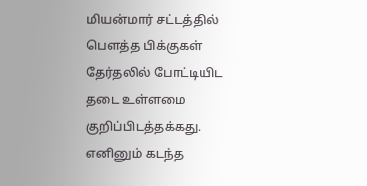மியன்மார் சட்டத்தில் பௌத்த பிக்குகள் தேர்தலில் போட்டியிட தடை உள்ளமை குறிப்பிடத்தக்கது. எனினும் கடந்த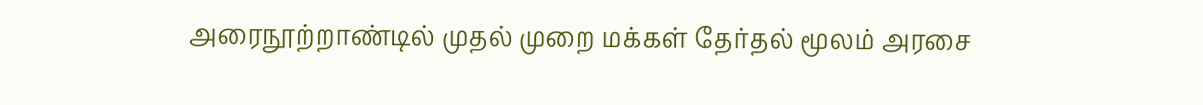அரைநூற்றாண்டில் முதல் முறை மக்கள் தேர்தல் மூலம் அரசை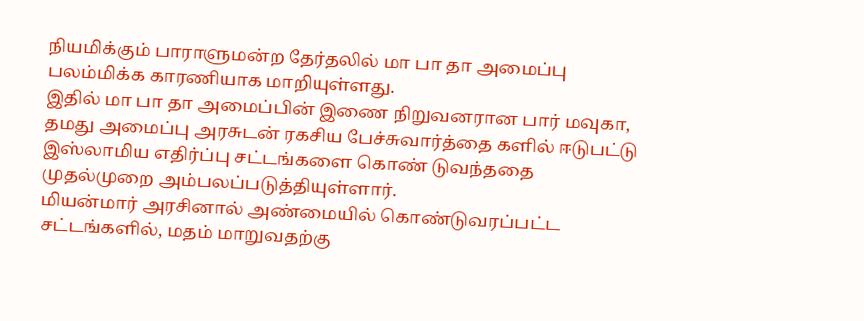நியமிக்கும் பாராளுமன்ற தேர்தலில் மா பா தா அமைப்பு பலம்மிக்க காரணியாக மாறியுள்ளது.
இதில் மா பா தா அமைப்பின் இணை நிறுவனரான பார் மவுகா, தமது அமைப்பு அரசுடன் ரகசிய பேச்சுவார்த்தை களில் ஈடுபட்டு இஸ்லாமிய எதிர்ப்பு சட்டங்களை கொண் டுவந்ததை முதல்முறை அம்பலப்படுத்தியுள்ளார்.
மியன்மார் அரசினால் அண்மையில் கொண்டுவரப்பட்ட சட்டங்களில், மதம் மாறுவதற்கு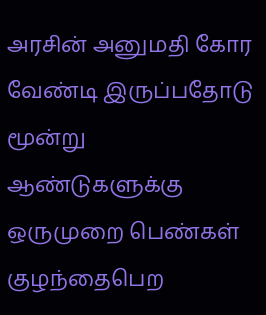அரசின் அனுமதி கோர வேண்டி இருப்பதோடு மூன்று ஆண்டுகளுக்கு ஒருமுறை பெண்கள் குழந்தைபெற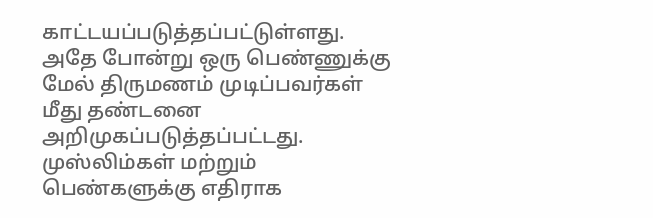காட்டயப்படுத்தப்பட்டுள்ளது. அதே போன்று ஒரு பெண்ணுக்கு மேல் திருமணம் முடிப்பவர்கள் மீது தண்டனை அறிமுகப்படுத்தப்பட்டது.
முஸ்லிம்கள் மற்றும் பெண்களுக்கு எதிராக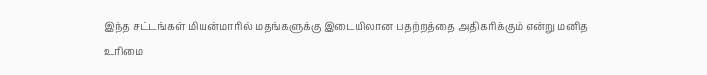இந்த சட்டங்கள் மியன்மாரில் மதங்களுக்கு இடையிலான பதற்றத்தை அதிகரிக்கும் என்று மனித உரிமை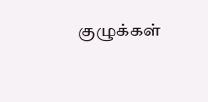குழுக்கள்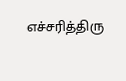எச்சரித்திரு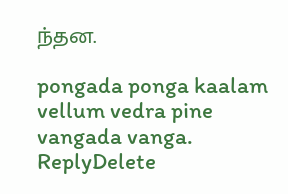ந்தன.

pongada ponga kaalam vellum vedra pine vangada vanga.
ReplyDelete